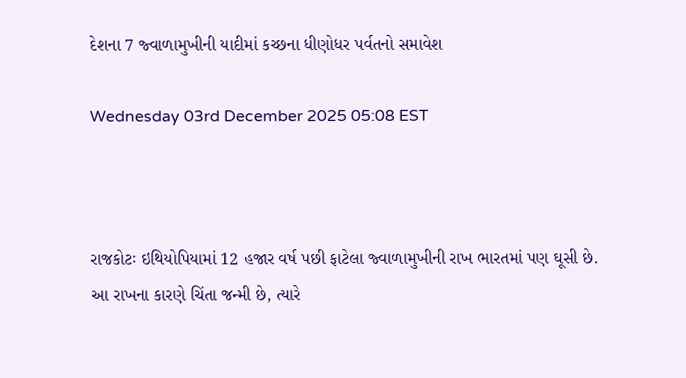દેશના 7 જ્વાળામુખીની યાદીમાં કચ્છના ધીણોધર પર્વતનો સમાવેશ

Wednesday 03rd December 2025 05:08 EST



રાજકોટઃ ઇથિયોપિયામાં 12 હજાર વર્ષ પછી ફાટેલા જ્વાળામુખીની રાખ ભારતમાં પણ ઘૂસી છે. આ રાખના કારણે ચિંતા જન્મી છે, ત્યારે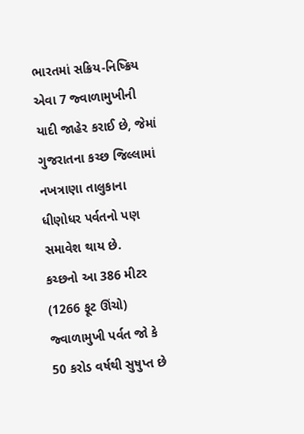ભારતમાં સક્રિય-નિષ્ક્રિય એવા 7 જ્વાળામુખીની યાદી જાહેર કરાઈ છે, જેમાં ગુજરાતના કચ્છ જિલ્લામાં નખત્રાણા તાલુકાના ધીણોધર પર્વતનો પણ સમાવેશ થાય છે.
કચ્છનો આ 386 મીટર (1266 ફૂટ ઊંચો) જ્વાળામુખી પર્વત જો કે 50 કરોડ વર્ષથી સુષુપ્ત છે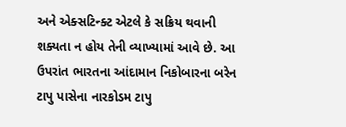અને એક્સટિન્ક્ટ એટલે કે સક્રિય થવાની શક્યતા ન હોય તેની વ્યાખ્યામાં આવે છે. આ ઉપરાંત ભારતના આંદામાન નિકોબારના બરેન ટાપુ પાસેના નારકોડમ ટાપુ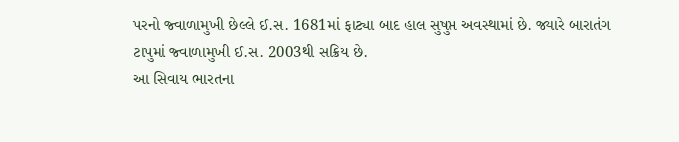પરનો જ્વાળામુખી છેલ્લે ઈ.સ. 1681માં ફાટ્યા બાદ હાલ સુષુપ્ત અવસ્થામાં છે. જ્યારે બારાતંગ ટાપુમાં જ્વાળામુખી ઈ.સ. 2003થી સક્રિય છે.
આ સિવાય ભારતના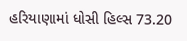હરિયાણામાં ધોસી હિલ્સ 73.20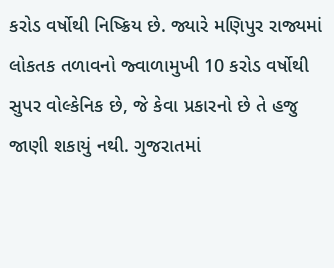કરોડ વર્ષોથી નિષ્ક્રિય છે. જ્યારે મણિપુર રાજ્યમાં લોકતક તળાવનો જ્વાળામુખી 10 કરોડ વર્ષોથી સુપર વોલ્કેનિક છે, જે કેવા પ્રકારનો છે તે હજુ જાણી શકાયું નથી. ગુજરાતમાં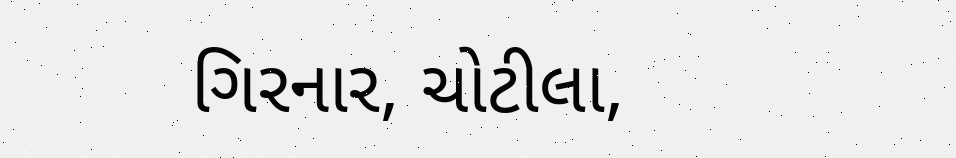ગિરનાર, ચોટીલા,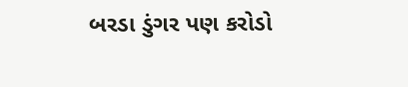બરડા ડુંગર પણ કરોડો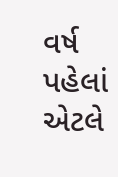વર્ષ પહેલાં એટલે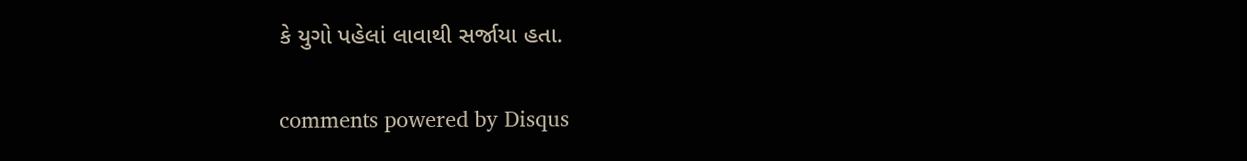કે યુગો પહેલાં લાવાથી સર્જાયા હતા.


comments powered by Disqus